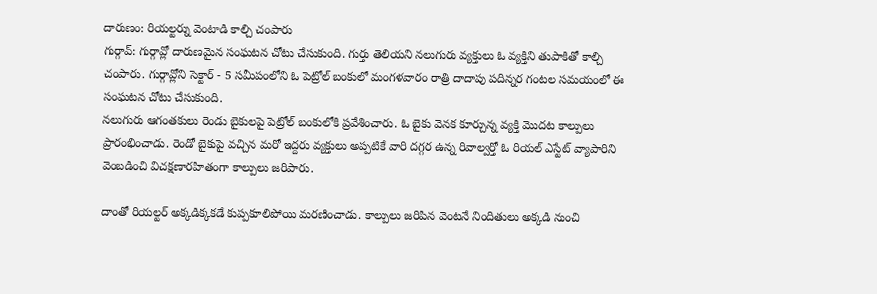దారుణం: రియల్టర్ను వెంటాడి కాల్చి చంపారు
గుర్గావ్: గుర్గావ్లో దారుణమైన సంఘటన చోటు చేసుకుంది. గుర్తు తెలియని నలుగురు వ్యక్తులు ఓ వ్యక్తిని తుపాకితో కాల్చి చంపారు. గుర్గావ్లోని సెక్టార్ - 5 సమీపంలోని ఓ పెట్రోల్ బంకులో మంగళవారం రాత్రి దాదాపు పదిన్నర గంటల సమయంలో ఈ సంఘటన చోటు చేసుకుంది.
నలుగురు ఆగంతకులు రెండు బైకులపై పెట్రోల్ బంకులోకి ప్రవేశించారు. ఓ బైకు వెనక కూర్చున్న వ్యక్తి మొదట కాల్పులు ప్రారంభించాడు. రెండో బైకుపై వచ్చిన మరో ఇద్దరు వ్యక్తులు అప్పటికే వారి దగ్గర ఉన్న రివాల్వర్తో ఓ రియల్ ఎస్టేట్ వ్యాపారిని వెంబడించి విచక్షణారహితంగా కాల్పులు జరిపారు.

దాంతో రియల్టర్ అక్కడిక్కకడే కుప్పకూలిపోయి మరణించాడు. కాల్పులు జరిపిన వెంటనే నిందితులు అక్కడి నుంచి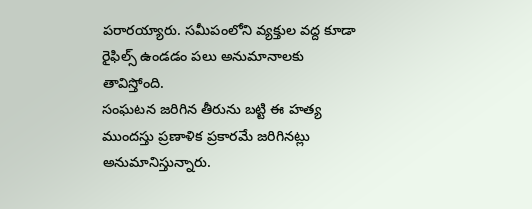పరారయ్యారు. సమీపంలోని వ్యక్తుల వద్ద కూడా రైఫిల్స్ ఉండడం పలు అనుమానాలకు తావిస్తోంది.
సంఘటన జరిగిన తీరును బట్టి ఈ హత్య ముందస్తు ప్రణాళిక ప్రకారమే జరిగినట్లు అనుమానిస్తున్నారు.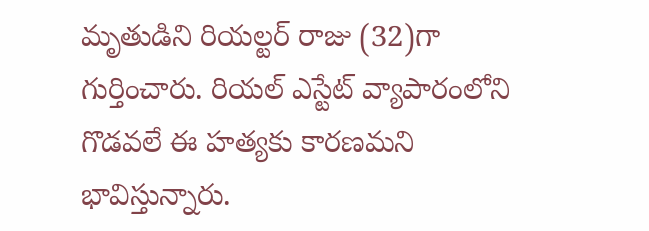మృతుడిని రియల్టర్ రాజు (32)గా గుర్తించారు. రియల్ ఎస్టేట్ వ్యాపారంలోని గొడవలే ఈ హత్యకు కారణమని భావిస్తున్నారు.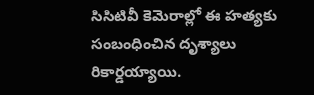సిసిటివీ కెమెరాల్లో ఈ హత్యకు సంబంధించిన దృశ్యాలు రికార్డయ్యాయి.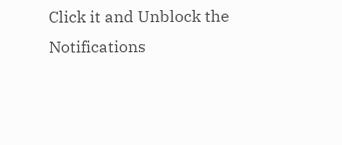Click it and Unblock the Notifications